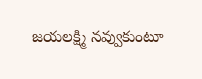జయలక్ష్మి నవ్వుకుంటూ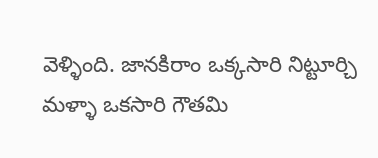వెళ్ళింది. జానకిరాం ఒక్కసారి నిట్టూర్చి మళ్ళా ఒకసారి గౌతమి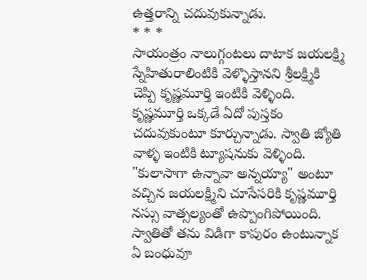ఉత్తరాన్ని చదువుకున్నాడు.
* * *
సాయంత్రం నాలుగ్గంటలు దాటాక జయలక్ష్మి స్నేహితురాలింటికి వెళ్ళొస్తానని శ్రీలక్ష్మికి చెప్పి కృష్ణమూర్తి ఇంటికి వెళ్ళింది. కృష్ణమూర్తి ఒక్కడే ఏదో పుస్తకం చదువుకుంటూ కూర్చున్నాడు. స్వాతి జ్యోతి వాళ్ళ ఇంటికి ట్యూషనుకు వెళ్ళింది.
"కులాసాగా ఉన్నావా అన్నయ్యా" అంటూ వచ్చిన జయలక్ష్మిని చూసేసరికి కృష్ణమూర్తి నస్సు వాత్సల్యంతో ఉప్పొంగిపోయింది. స్వాతితో తను విడిగా కాపురం ఉంటున్నాక ఏ బంధువూ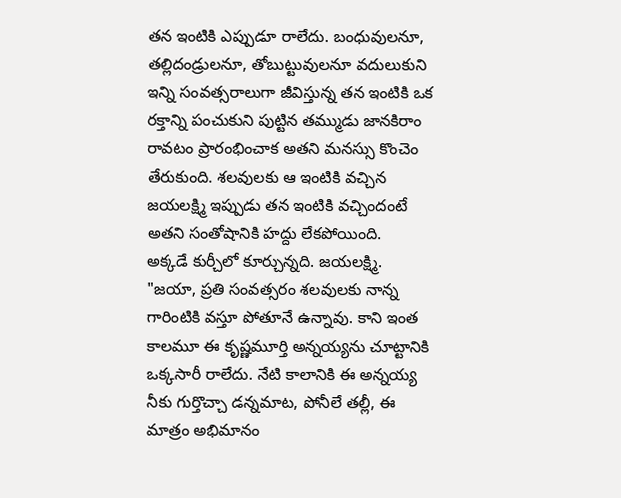తన ఇంటికి ఎప్పుడూ రాలేదు. బంధువులనూ, తల్లిదండ్రులనూ, తోబుట్టువులనూ వదులుకుని ఇన్ని సంవత్సరాలుగా జీవిస్తున్న తన ఇంటికి ఒక రక్తాన్ని పంచుకుని పుట్టిన తమ్ముడు జానకిరాం రావటం ప్రారంభించాక అతని మనస్సు కొంచెం తేరుకుంది. శలవులకు ఆ ఇంటికి వచ్చిన జయలక్ష్మి ఇప్పుడు తన ఇంటికి వచ్చిందంటే అతని సంతోషానికి హద్దు లేకపోయింది.
అక్కడే కుర్చీలో కూర్చున్నది. జయలక్ష్మి.
"జయా, ప్రతి సంవత్సరం శలవులకు నాన్న గారింటికి వస్తూ పోతూనే ఉన్నావు. కాని ఇంత కాలమూ ఈ కృష్ణమూర్తి అన్నయ్యను చూట్టానికి ఒక్కసారీ రాలేదు. నేటి కాలానికి ఈ అన్నయ్య నీకు గుర్తొచ్చా డన్నమాట, పోనీలే తల్లీ, ఈ మాత్రం అభిమానం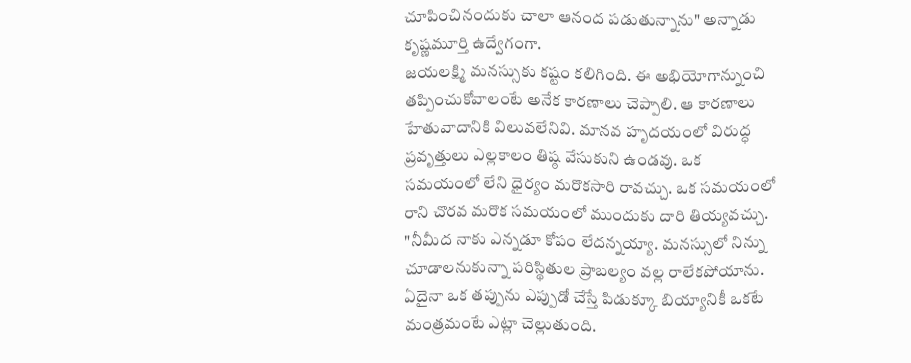చూపించినందుకు చాలా ఆనంద పడుతున్నాను" అన్నాడు కృష్ణమూర్తి ఉద్వేగంగా.
జయలక్ష్మి మనస్సుకు కష్టం కలిగింది. ఈ అభియోగాన్నుంచి తప్పించుకోవాలంటే అనేక కారణాలు చెప్పాలి. ఆ కారణాలు హేతువాదానికి విలువలేనివి. మానవ హృదయంలో విరుద్ధ ప్రవృత్తులు ఎల్లకాలం తిష్ఠ వేసుకుని ఉండవు. ఒక సమయంలో లేని ధైర్యం మరొకసారి రావచ్చు. ఒక సమయంలో రాని చొరవ మరొక సమయంలో ముందుకు దారి తియ్యవచ్చు.
"నీమీద నాకు ఎన్నడూ కోపం లేదన్నయ్యా. మనస్సులో నిన్ను చూడాలనుకున్నా పరిస్థితుల ప్రాబల్యం వల్ల రాలేకపోయాను. ఏదైనా ఒక తప్పును ఎప్పుడో చేస్తే పిడుక్కూ బియ్యానికీ ఒకటే మంత్రమంటే ఎట్లా చెల్లుతుంది.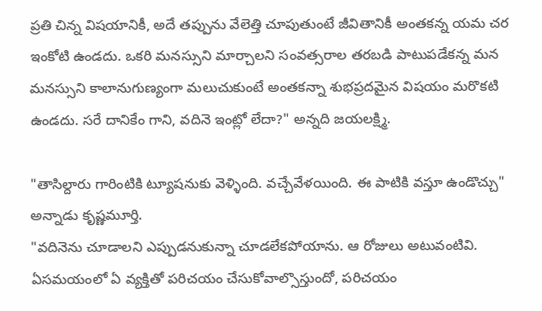ప్రతి చిన్న విషయానికీ, అదే తప్పును వేలెత్తి చూపుతుంటే జీవితానికీ అంతకన్న యమ చర ఇంకోటి ఉండదు. ఒకరి మనస్సుని మార్చాలని సంవత్సరాల తరబడి పాటుపడేకన్న మన మనస్సుని కాలానుగుణ్యంగా మలుచుకుంటే అంతకన్నా శుభప్రదమైన విషయం మరొకటి ఉండదు. సరే దానికేం గాని, వదినె ఇంట్లో లేదా?" అన్నది జయలక్ష్మి.

"తాసిల్దారు గారింటికి ట్యూషనుకు వెళ్ళింది. వచ్చేవేళయింది. ఈ పాటికి వస్తూ ఉండొచ్చు" అన్నాడు కృష్ణమూర్తి.
"వదినెను చూడాలని ఎప్పుడనుకున్నా చూడలేకపోయాను. ఆ రోజులు అటువంటివి. ఏసమయంలో ఏ వ్యక్తితో పరిచయం చేసుకోవాల్సొస్తుందో, పరిచయం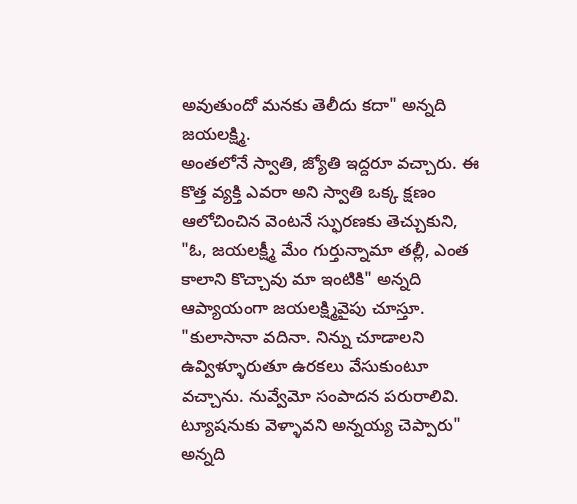అవుతుందో మనకు తెలీదు కదా" అన్నది జయలక్ష్మి.
అంతలోనే స్వాతి, జ్యోతి ఇద్దరూ వచ్చారు. ఈ కొత్త వ్యక్తి ఎవరా అని స్వాతి ఒక్క క్షణం ఆలోచించిన వెంటనే స్ఫురణకు తెచ్చుకుని,
"ఓ, జయలక్ష్మీ మేం గుర్తున్నామా తల్లీ, ఎంత కాలాని కొచ్చావు మా ఇంటికి" అన్నది ఆప్యాయంగా జయలక్ష్మివైపు చూస్తూ.
"కులాసానా వదినా. నిన్ను చూడాలని ఉవ్విళ్ళూరుతూ ఉరకలు వేసుకుంటూ వచ్చాను. నువ్వేమో సంపాదన పరురాలివి. ట్యూషనుకు వెళ్ళావని అన్నయ్య చెప్పారు" అన్నది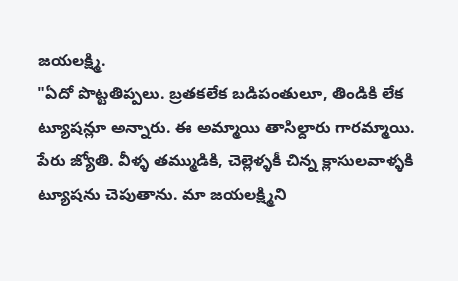జయలక్ష్మి.
"ఏదో పొట్టతిప్పలు. బ్రతకలేక బడిపంతులూ, తిండికి లేక ట్యూషన్లూ అన్నారు. ఈ అమ్మాయి తాసిల్దారు గారమ్మాయి. పేరు జ్యోతి. వీళ్ళ తమ్ముడికి, చెల్లెళ్ళకీ చిన్న క్లాసులవాళ్ళకి ట్యూషను చెపుతాను. మా జయలక్ష్మిని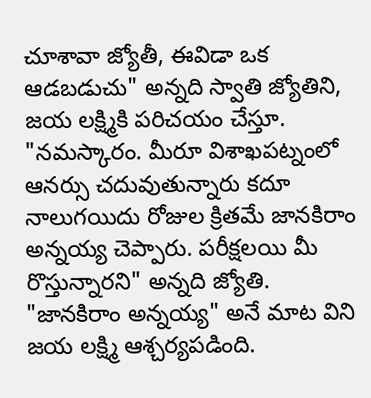చూశావా జ్యోతీ, ఈవిడా ఒక ఆడబడుచు" అన్నది స్వాతి జ్యోతిని, జయ లక్ష్మికి పరిచయం చేస్తూ.
"నమస్కారం. మీరూ విశాఖపట్నంలో ఆనర్సు చదువుతున్నారు కదూ నాలుగయిదు రోజుల క్రితమే జానకిరాం అన్నయ్య చెప్పారు. పరీక్షలయి మీ రొస్తున్నారని" అన్నది జ్యోతి.
"జానకిరాం అన్నయ్య" అనే మాట విని జయ లక్ష్మి ఆశ్చర్యపడింది.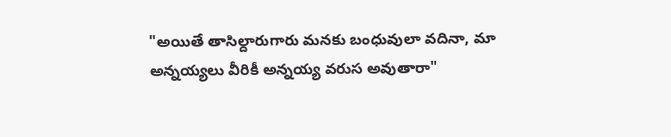"అయితే తాసిల్దారుగారు మనకు బంధువులా వదినా, మా అన్నయ్యలు వీరికీ అన్నయ్య వరుస అవుతారా"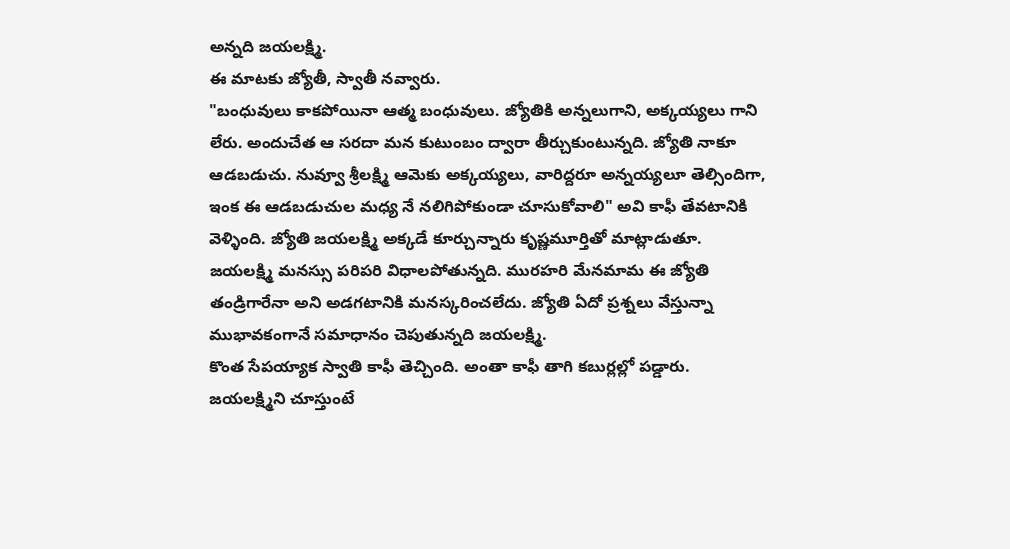అన్నది జయలక్ష్మి.
ఈ మాటకు జ్యోతీ, స్వాతీ నవ్వారు.
"బంధువులు కాకపోయినా ఆత్మ బంధువులు. జ్యోతికి అన్నలుగాని, అక్కయ్యలు గాని లేరు. అందుచేత ఆ సరదా మన కుటుంబం ద్వారా తీర్చుకుంటున్నది. జ్యోతి నాకూ ఆడబడుచు. నువ్వూ శ్రీలక్ష్మి ఆమెకు అక్కయ్యలు, వారిద్దరూ అన్నయ్యలూ తెల్సిందిగా, ఇంక ఈ ఆడబడుచుల మధ్య నే నలిగిపోకుండా చూసుకోవాలి" అవి కాఫీ తేవటానికి వెళ్ళింది. జ్యోతి జయలక్ష్మి అక్కడే కూర్చున్నారు కృష్ణమూర్తితో మాట్లాడుతూ.
జయలక్ష్మి మనస్సు పరిపరి విధాలపోతున్నది. మురహరి మేనమామ ఈ జ్యోతి తండ్రిగారేనా అని అడగటానికి మనస్కరించలేదు. జ్యోతి ఏదో ప్రశ్నలు వేస్తున్నా ముభావకంగానే సమాధానం చెపుతున్నది జయలక్ష్మి.
కొంత సేపయ్యాక స్వాతి కాఫీ తెచ్చింది. అంతా కాఫీ తాగి కబుర్లల్లో పడ్డారు. జయలక్ష్మిని చూస్తుంటే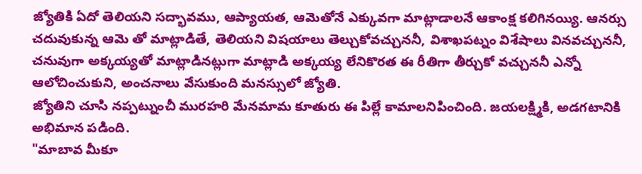జ్యోతికి ఏదో తెలియని సద్భావము, ఆప్యాయత, ఆమెతోనే ఎక్కువగా మాట్లాడాలనే ఆకాంక్ష కలిగినయ్యి. ఆనర్సు చదువుకున్న ఆమె తో మాట్లాడితే, తెలియని విషయాలు తెల్చుకోవచ్చుననీ, విశాఖపట్నం విశేషాలు వినవచ్చుననీ, చనువుగా అక్కయ్యతో మాట్లాడినట్లుగా మాట్లాడి అక్కయ్య లేనికొరత ఈ రీతిగా తీర్చుకో వచ్చుననీ ఎన్నో ఆలోచించుకుని, అంచనాలు వేసుకుంది మనస్సులో జ్యోతి.
జ్యోతిని చూసి నప్పట్నుంచీ మురహరి మేనమామ కూతురు ఈ పిల్లే కామాలనిపించింది. జయలక్ష్మికి, అడగటానికి అభిమాన పడింది.
"మాబావ మీకూ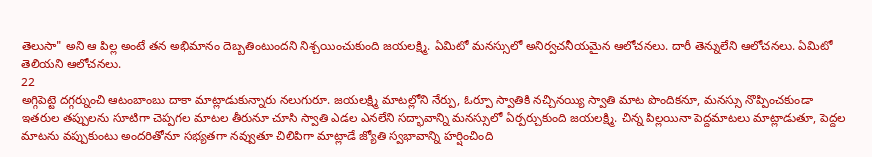తెలుసా" అని ఆ పిల్ల అంటే తన అభిమానం దెబ్బతింటుందని నిశ్చయించుకుంది జయలక్ష్మి. ఏమిటో మనస్సులో అనిర్వచనీయమైన ఆలోచనలు. దారీ తెన్నులేని ఆలోచనలు. ఏమిటో తెలియని ఆలోచనలు.
22
అగ్గిపెట్టె దగ్గర్నుంచి ఆటంబాంబు దాకా మాట్లాడుకున్నారు నలుగురూ. జయలక్ష్మి మాటల్లోని నేర్పు, ఓర్పూ స్వాతికి నచ్చినయ్యి స్వాతి మాట పొందికనూ, మనస్సు నొప్పించకుండా ఇతరుల తప్పులను సూటిగా చెప్పగల మాటల తీరునూ చూసి స్వాతి ఎడల ఎనలేని సద్భావాన్ని మనస్సులో ఏర్పర్చుకుంది జయలక్ష్మి. చిన్న పిల్లయినా పెద్దమాటలు మాట్లాడుతూ, పెద్దల మాటను వప్పుకుంటు అందరితోనూ సభ్యతగా నవ్వుతూ చిలిపిగా మాట్లాడే జ్యోతి స్వభావాన్ని హర్షించింది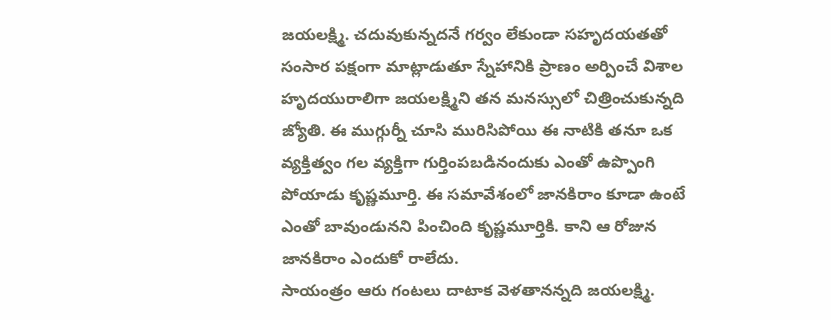జయలక్ష్మి. చదువుకున్నదనే గర్వం లేకుండా సహృదయతతో సంసార పక్షంగా మాట్లాడుతూ స్నేహానికి ప్రాణం అర్పించే విశాల హృదయురాలిగా జయలక్ష్మిని తన మనస్సులో చిత్రించుకున్నది జ్యోతి. ఈ ముగ్గుర్నీ చూసి మురిసిపోయి ఈ నాటికి తనూ ఒక వ్యక్తిత్వం గల వ్యక్తిగా గుర్తింపబడినందుకు ఎంతో ఉప్పొంగి పోయాడు కృష్ణమూర్తి. ఈ సమావేశంలో జానకిరాం కూడా ఉంటే ఎంతో బావుండునని పించింది కృష్ణమూర్తికి. కాని ఆ రోజున జానకిరాం ఎందుకో రాలేదు.
సాయంత్రం ఆరు గంటలు దాటాక వెళతానన్నది జయలక్ష్మి.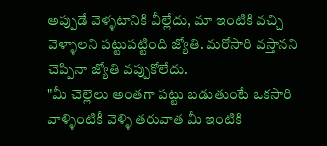అప్పుడే వెళ్ళటానికి వీల్లేదు, మా ఇంటికి వచ్చి వెళ్ళాలని పట్టుపట్టింది జ్యోతి. మరోసారి వస్తానని చెప్పినా జ్యోతి వప్పుకోలేదు.
"మీ చెల్లెలు అంతగా పట్టు బడుతుంటే ఒకసారి వాళ్ళింటికీ వెళ్ళి తరువాత మీ ఇంటికి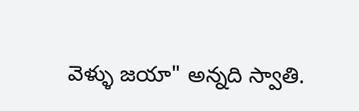వెళ్ళు జయా" అన్నది స్వాతి.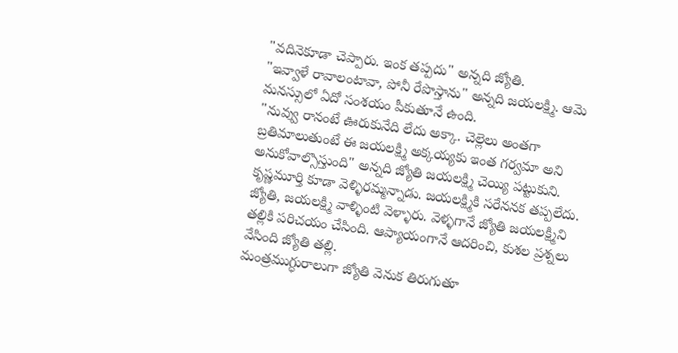"వదినెకూడా చెప్పారు. ఇంక తప్పదు" అన్నది జ్యోతి.
"ఇవ్వాళే రావాలంటావా, పోనీ రేపొస్తాను" అన్నది జయలక్ష్మి. ఆమె మనస్సులో ఏదో సంశయం పీకుతూనే ఉంది.
"నువ్వు రానంటే ఊరుకునేది లేదు అక్కా. చెల్లెలు అంతగా బ్రతిమాలుతుంటే ఈ జయలక్ష్మి అక్కయ్యకు ఇంత గర్వమా అని అనుకోవాల్సొస్తుంది" అన్నది జ్యోతి జయలక్ష్మి చెయ్యి పట్టుకుని. కృష్ణమూర్తి కూడా వెళ్ళిరమ్మన్నాడు. జయలక్ష్మికి సరేననక తప్పలేదు.
జ్యోతి, జయలక్ష్మి వాళ్ళింటి వెళ్ళారు. వెళ్ళగానే జ్యోతి జయలక్ష్మిని తల్లికి పరిచయం చేసింది. ఆప్యాయంగానే ఆదరించి, కుశల ప్రశ్నలు వేసింది జ్యోతి తల్లి.
మంత్రముగ్ధురాలుగా జ్యోతి వెనుక తిరుగుతూ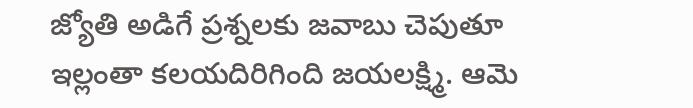జ్యోతి అడిగే ప్రశ్నలకు జవాబు చెపుతూ ఇల్లంతా కలయదిరిగింది జయలక్ష్మి. ఆమె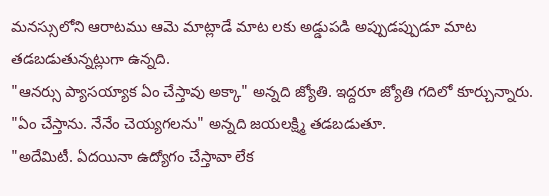మనస్సులోని ఆరాటము ఆమె మాట్లాడే మాట లకు అడ్డుపడి అప్పుడప్పుడూ మాట తడబడుతున్నట్లుగా ఉన్నది.
"ఆనర్సు ప్యాసయ్యాక ఏం చేస్తావు అక్కా" అన్నది జ్యోతి. ఇద్దరూ జ్యోతి గదిలో కూర్చున్నారు.
"ఏం చేస్తాను. నేనేం చెయ్యగలను" అన్నది జయలక్ష్మి తడబడుతూ.
"అదేమిటీ. ఏదయినా ఉద్యోగం చేస్తావా లేక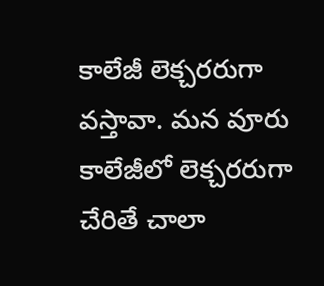కాలేజీ లెక్చరరుగా వస్తావా. మన వూరు కాలేజీలో లెక్చరరుగా చేరితే చాలా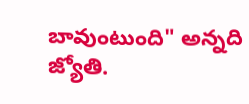బావుంటుంది" అన్నది జ్యోతి.